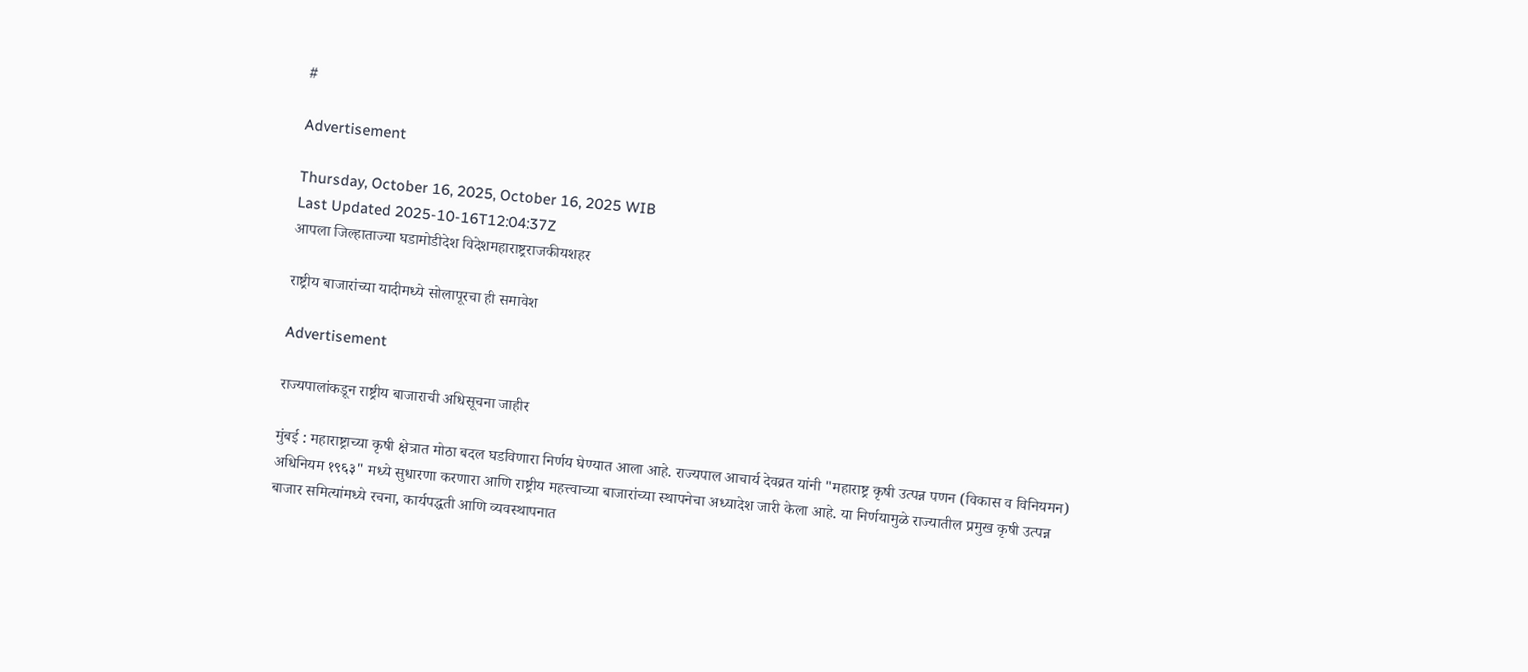#

Advertisement

Thursday, October 16, 2025, October 16, 2025 WIB
Last Updated 2025-10-16T12:04:37Z
आपला जिल्हाताज्या घडामोडीदेश विदेशमहाराष्ट्रराजकीयशहर

राष्ट्रीय बाजारांच्या यादीमध्ये सोलापूरचा ही समावेश

Advertisement

राज्यपालांकडून राष्ट्रीय बाजाराची अधिसूचना जाहीर

मुंबई : महाराष्ट्राच्या कृषी क्षेत्रात मोठा बदल घडविणारा निर्णय घेण्यात आला आहे. राज्यपाल आचार्य देवव्रत यांनी "महाराष्ट्र कृषी उत्पन्न पणन (विकास व विनियमन) अधिनियम १९६३" मध्ये सुधारणा करणारा आणि राष्ट्रीय महत्त्वाच्या बाजारांच्या स्थापनेचा अध्यादेश जारी केला आहे. या निर्णयामुळे राज्यातील प्रमुख कृषी उत्पन्न बाजार समित्यांमध्ये रचना, कार्यपद्धती आणि व्यवस्थापनात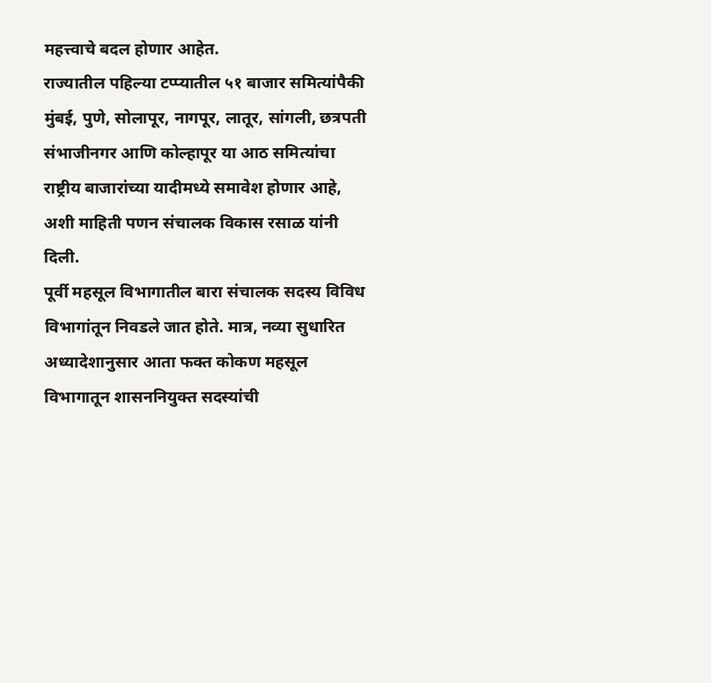महत्त्वाचे बदल होणार आहेत.
राज्यातील पहिल्या टप्प्यातील ५१ बाजार समित्यांपैकी मुंबई, पुणे, सोलापूर, नागपूर, लातूर, सांगली, छत्रपती संभाजीनगर आणि कोल्हापूर या आठ समित्यांचा राष्ट्रीय बाजारांच्या यादीमध्ये समावेश होणार आहे, अशी माहिती पणन संचालक विकास रसाळ यांनी दिली.
पूर्वी महसूल विभागातील बारा संचालक सदस्य विविध विभागांतून निवडले जात होते. मात्र, नव्या सुधारित अध्यादेशानुसार आता फक्त कोकण महसूल विभागातून शासननियुक्त सदस्यांची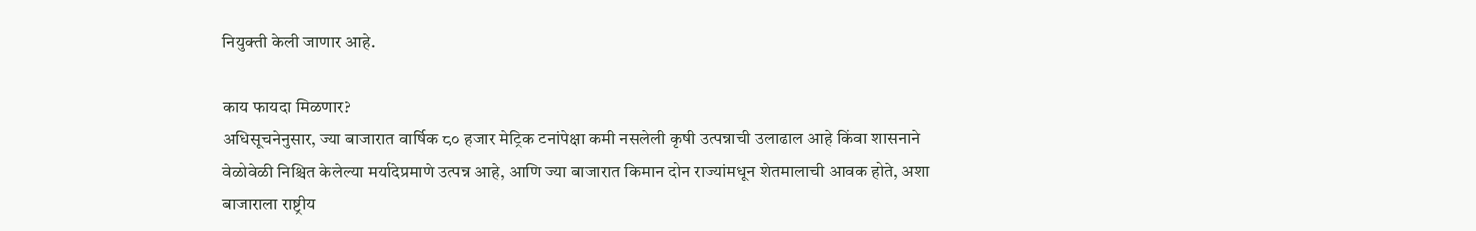नियुक्ती केली जाणार आहे.

काय फायदा मिळणार?
अधिसूचनेनुसार, ज्या बाजारात वार्षिक ८० हजार मेट्रिक टनांपेक्षा कमी नसलेली कृषी उत्पन्नाची उलाढाल आहे किंवा शासनाने वेळोवेळी निश्चित केलेल्या मर्यादेप्रमाणे उत्पन्न आहे, आणि ज्या बाजारात किमान दोन राज्यांमधून शेतमालाची आवक होते, अशा बाजाराला राष्ट्रीय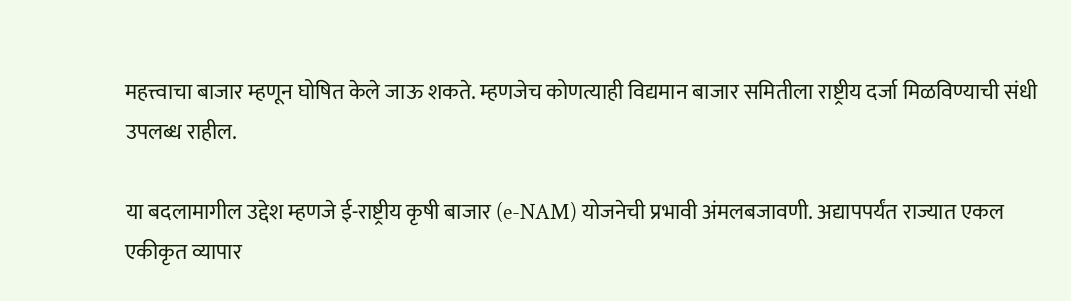महत्त्वाचा बाजार म्हणून घोषित केले जाऊ शकते. म्हणजेच कोणत्याही विद्यमान बाजार समितीला राष्ट्रीय दर्जा मिळविण्याची संधी उपलब्ध राहील.

या बदलामागील उद्देश म्हणजे ई-राष्ट्रीय कृषी बाजार (e-NAM) योजनेची प्रभावी अंमलबजावणी. अद्यापपर्यंत राज्यात एकल एकीकृत व्यापार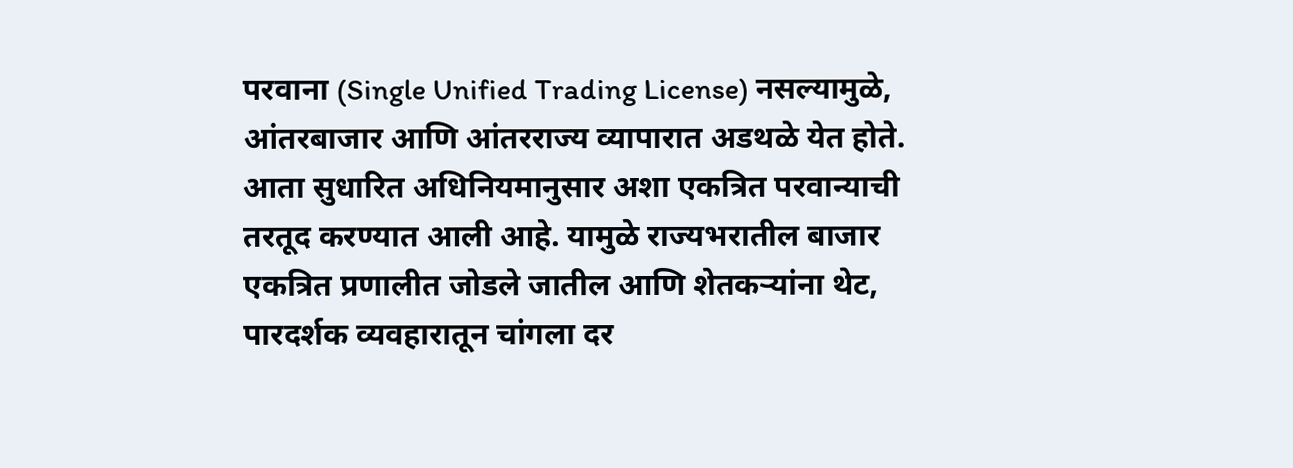परवाना (Single Unified Trading License) नसल्यामुळे, आंतरबाजार आणि आंतरराज्य व्यापारात अडथळे येत होते. आता सुधारित अधिनियमानुसार अशा एकत्रित परवान्याची तरतूद करण्यात आली आहे. यामुळे राज्यभरातील बाजार एकत्रित प्रणालीत जोडले जातील आणि शेतकऱ्यांना थेट, पारदर्शक व्यवहारातून चांगला दर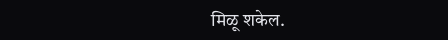मिळू शकेल.